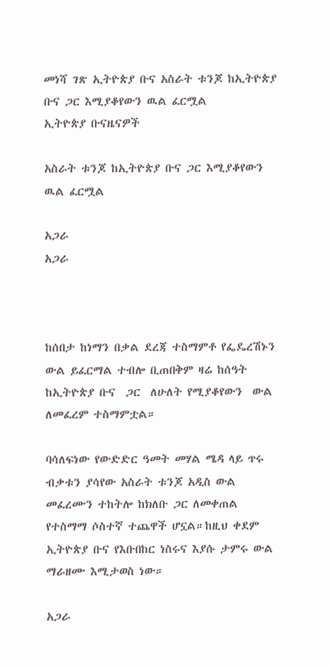መነሻ ገጽ ኢትዮጵያ ቡና አስራት ቱንጆ ከኢትዮጵያ ቡና ጋር እሚያቆየውን ዉል ፈርሟል
ኢትዮጵያ ቡናዜናዎች

አስራት ቱንጆ ከኢትዮጵያ ቡና ጋር እሚያቆየውን ዉል ፈርሟል

አጋራ
አጋራ



ከሰበታ ከነማን በቃል ደረጃ ተስማምቶ የፌዴረሽኑን ውል ይፈርማል ተብሎ ቢጠበቅም ዛሬ ከሰዓት ከኢትዮጵያ ቡና  ጋር  ለሁለት የሚያቆየውን  ውል ለመፈረም ተስማምቷል።

ባሳለፍነው የውድድር ዓመት መሃል ሜዳ ላይ ጥሩ ብቃቱን ያሳየው አስራት ቱንጆ አዲስ ውል መፈረሙን ተከትሎ ከክለቡ ጋር ለመቀጠል የተስማማ ሶስተኛ ተጨዋች ሆኗል።ከዚህ ቀደም ኢትዮጵያ ቡና የእቡበከር ነስሩና እያሱ ታምሩ ውል ማራዘሙ እሚታወስ ነው።

አጋራ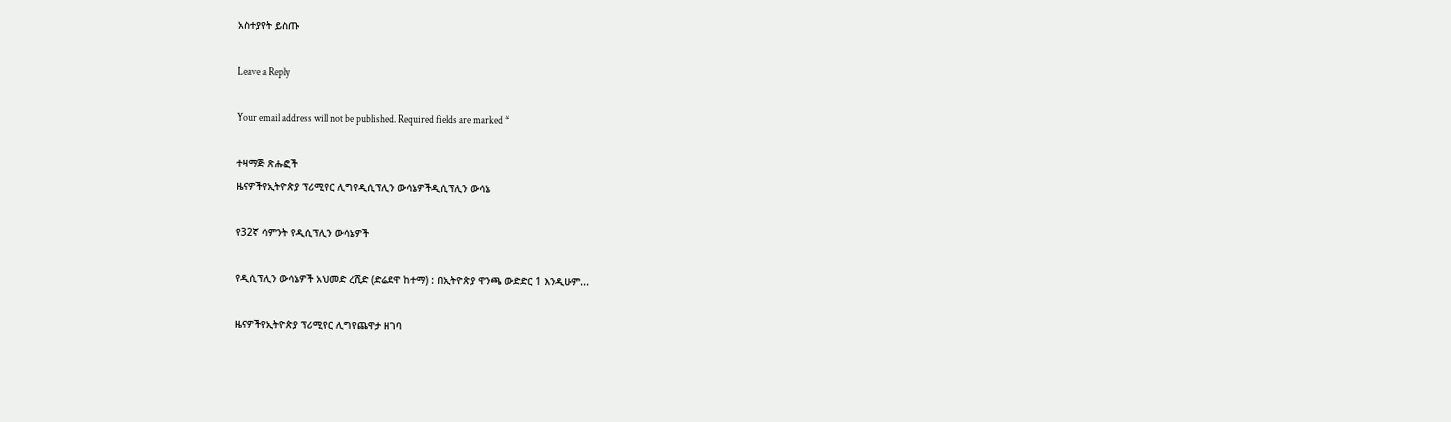አስተያየት ይስጡ

Leave a Reply

Your email address will not be published. Required fields are marked *

ተዛማጅ ጽሑፎች
ዜናዎችየኢትዮጵያ ፕሪሚየር ሊግየዲሲፕሊን ውሳኔዎችዲሲፕሊን ውሳኔ

የ32ኛ ሳምንት የዲሲፕሊን ውሳኔዎች

የዲሲፕሊን ውሳኔዎች አህመድ ረሺድ (ድሬደዋ ከተማ) : በኢትዮጵያ ዋንጫ ውድድር 1 እንዲሁም...

ዜናዎችየኢትዮጵያ ፕሪሚየር ሊግየጨዋታ ዘገባ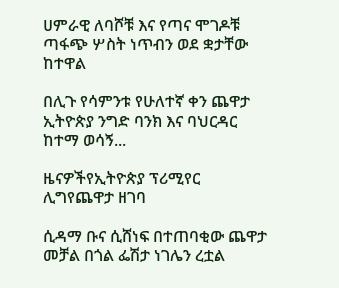ሀምራዊ ለባሾቹ እና የጣና ሞገዶቹ ጣፋጭ ሦስት ነጥብን ወደ ቋታቸው ከተዋል

በሊጉ የሳምንቱ የሁለተኛ ቀን ጨዋታ ኢትዮጵያ ንግድ ባንክ እና ባህርዳር ከተማ ወሳኝ...

ዜናዎችየኢትዮጵያ ፕሪሚየር ሊግየጨዋታ ዘገባ

ሲዳማ ቡና ሲሸነፍ በተጠባቂው ጨዋታ መቻል በጎል ፌሽታ ነገሌን ረቷል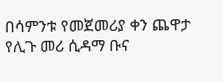በሳምንቱ የመጀመሪያ ቀን ጨዋታ የሊጉ መሪ ሲዳማ ቡና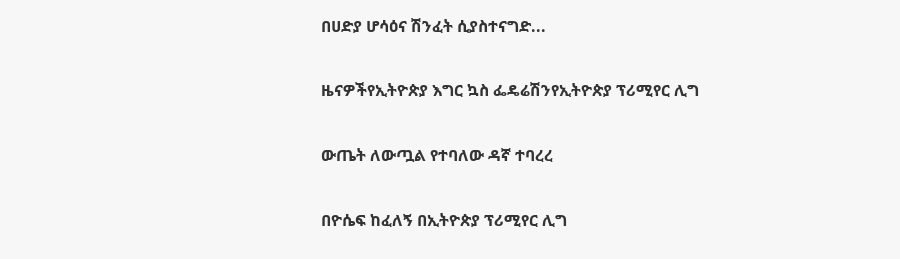በሀድያ ሆሳዕና ሽንፈት ሲያስተናግድ...

ዜናዎችየኢትዮጵያ እግር ኳስ ፌዴሬሽንየኢትዮጵያ ፕሪሚየር ሊግ

ውጤት ለውጧል የተባለው ዳኛ ተባረረ

በዮሴፍ ከፈለኝ በኢትዮጵያ ፕሪሚየር ሊግ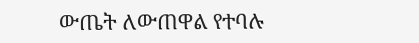ውጤት ለውጠዋል የተባሉ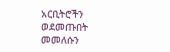አርቢትሮችን ወደመጡበት መመለሱን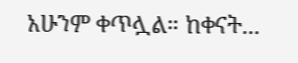አሁንም ቀጥሏል። ከቀናት...